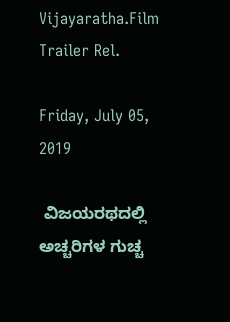Vijayaratha.Film Trailer Rel.

Friday, July 05, 2019

 ವಿಜಯರಥದಲ್ಲಿ ಅಚ್ಚರಿಗಳ ಗುಚ್ಚ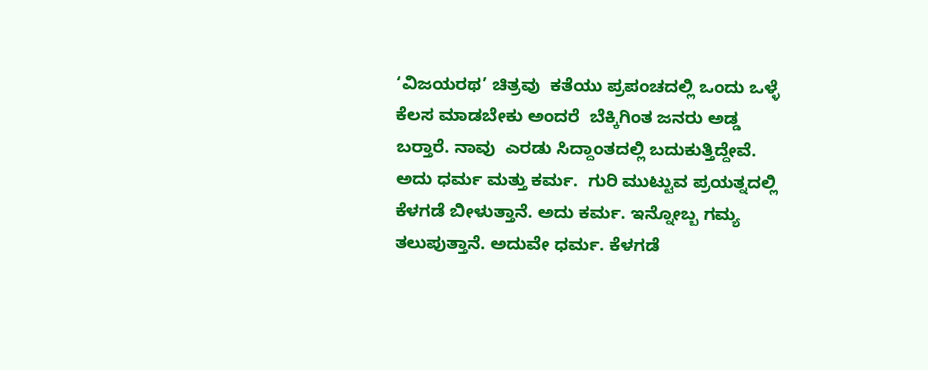‘ವಿಜಯರಥ’ ಚಿತ್ರವು  ಕತೆಯು ಪ್ರಪಂಚದಲ್ಲಿ ಒಂದು ಒಳ್ಳೆ ಕೆಲಸ ಮಾಡಬೇಕು ಅಂದರೆ  ಬೆಕ್ಕಿಗಿಂತ ಜನರು ಅಡ್ಡ ಬರ‍್ತಾರೆ. ನಾವು  ಎರಡು ಸಿದ್ದಾಂತದಲ್ಲಿ ಬದುಕುತ್ತಿದ್ದೇವೆ.  ಅದು ಧರ್ಮ ಮತ್ತು ಕರ್ಮ.  ಗುರಿ ಮುಟ್ಟುವ ಪ್ರಯತ್ನದಲ್ಲಿ ಕೆಳಗಡೆ ಬೀಳುತ್ತಾನೆ. ಅದು ಕರ್ಮ. ಇನ್ನೋಬ್ಬ ಗಮ್ಯ ತಲುಪುತ್ತಾನೆ. ಅದುವೇ ಧರ್ಮ. ಕೆಳಗಡೆ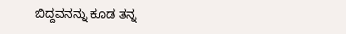ಬಿದ್ದವನನ್ನು ಕೂಡ ತನ್ನ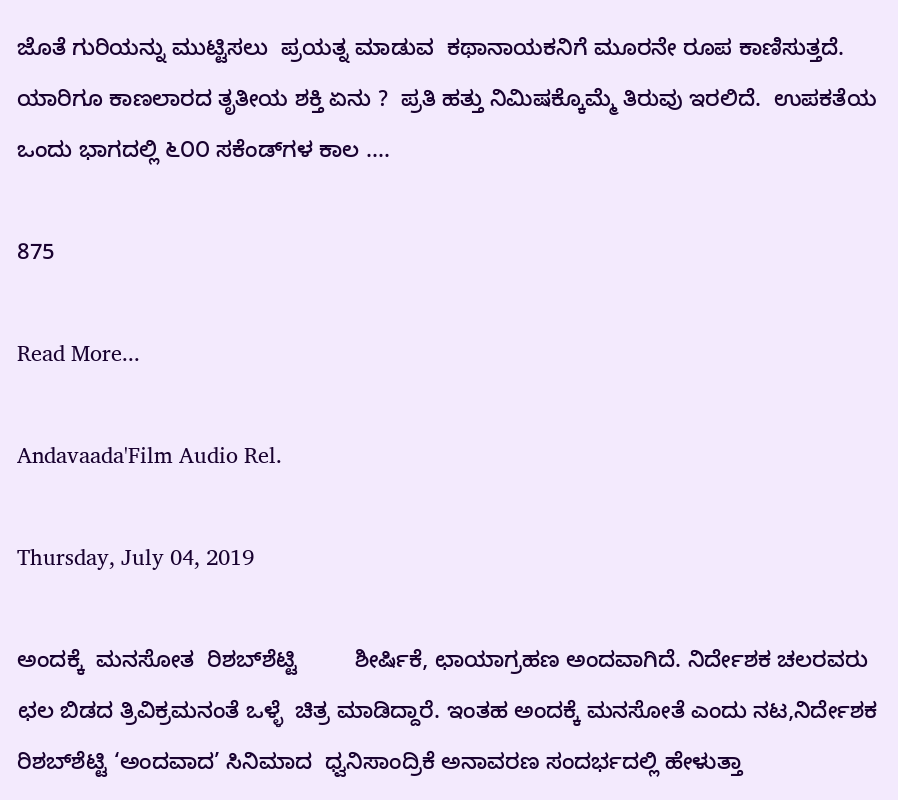ಜೊತೆ ಗುರಿಯನ್ನು ಮುಟ್ಟಿಸಲು  ಪ್ರಯತ್ನ ಮಾಡುವ  ಕಥಾನಾಯಕನಿಗೆ ಮೂರನೇ ರೂಪ ಕಾಣಿಸುತ್ತದೆ.  ಯಾರಿಗೂ ಕಾಣಲಾರದ ತೃತೀಯ ಶಕ್ತಿ ಏನು ?  ಪ್ರತಿ ಹತ್ತು ನಿಮಿಷಕ್ಕೊಮ್ಮೆ ತಿರುವು ಇರಲಿದೆ.  ಉಪಕತೆಯ ಒಂದು ಭಾಗದಲ್ಲಿ ೬೦೦ ಸಕೆಂಡ್‌ಗಳ ಕಾಲ ....

875

Read More...

Andavaada'Film Audio Rel.

Thursday, July 04, 2019

ಅಂದಕ್ಕೆ  ಮನಸೋತ  ರಿಶಬ್‌ಶೆಟ್ಟಿ         ಶೀರ್ಷಿಕೆ, ಛಾಯಾಗ್ರಹಣ ಅಂದವಾಗಿದೆ. ನಿರ್ದೇಶಕ ಚಲರವರು ಛಲ ಬಿಡದ ತ್ರಿವಿಕ್ರಮನಂತೆ ಒಳ್ಳೆ  ಚಿತ್ರ ಮಾಡಿದ್ದಾರೆ. ಇಂತಹ ಅಂದಕ್ಕೆ ಮನಸೋತೆ ಎಂದು ನಟ,ನಿರ್ದೇಶಕ ರಿಶಬ್‌ಶೆಟ್ಟಿ ‘ಅಂದವಾದ’ ಸಿನಿಮಾದ  ಧ್ವನಿಸಾಂದ್ರಿಕೆ ಅನಾವರಣ ಸಂದರ್ಭದಲ್ಲಿ ಹೇಳುತ್ತಾ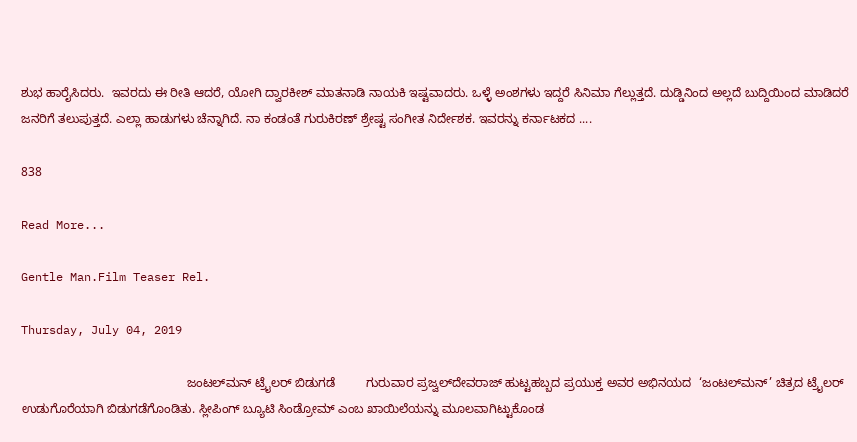ಶುಭ ಹಾರೈಸಿದರು.  ಇವರದು ಈ ರೀತಿ ಆದರೆ, ಯೋಗಿ ದ್ವಾರಕೀಶ್ ಮಾತನಾಡಿ ನಾಯಕಿ ಇಷ್ಟವಾದರು. ಒಳ್ಳೆ ಅಂಶಗಳು ಇದ್ದರೆ ಸಿನಿಮಾ ಗೆಲ್ಲುತ್ತದೆ. ದುಡ್ಡಿನಿಂದ ಅಲ್ಲದೆ ಬುದ್ದಿಯಿಂದ ಮಾಡಿದರೆ ಜನರಿಗೆ ತಲುಪುತ್ತದೆ. ಎಲ್ಲಾ ಹಾಡುಗಳು ಚೆನ್ನಾಗಿದೆ. ನಾ ಕಂಡಂತೆ ಗುರುಕಿರಣ್ ಶ್ರೇಷ್ಟ ಸಂಗೀತ ನಿರ್ದೇಶಕ. ಇವರನ್ನು ಕರ್ನಾಟಕದ ....

838

Read More...

Gentle Man.Film Teaser Rel.

Thursday, July 04, 2019

                                                ಜಂಟಲ್‌ಮನ್ ಟ್ರೈಲರ್ ಬಿಡುಗಡೆ         ಗುರುವಾರ ಪ್ರಜ್ವಲ್‌ದೇವರಾಜ್ ಹುಟ್ಟಹಬ್ಬದ ಪ್ರಯುಕ್ತ ಅವರ ಅಭಿನಯದ  ‘ಜಂಟಲ್‌ಮನ್’ ಚಿತ್ರದ ಟ್ರೈಲರ್ ಉಡುಗೊರೆಯಾಗಿ ಬಿಡುಗಡೆಗೊಂಡಿತು. ಸ್ಲೀಪಿಂಗ್ ಬ್ಯೂಟಿ ಸಿಂಡ್ರೋಮ್ ಎಂಬ ಖಾಯಿಲೆಯನ್ನು ಮೂಲವಾಗಿಟ್ಟುಕೊಂಡ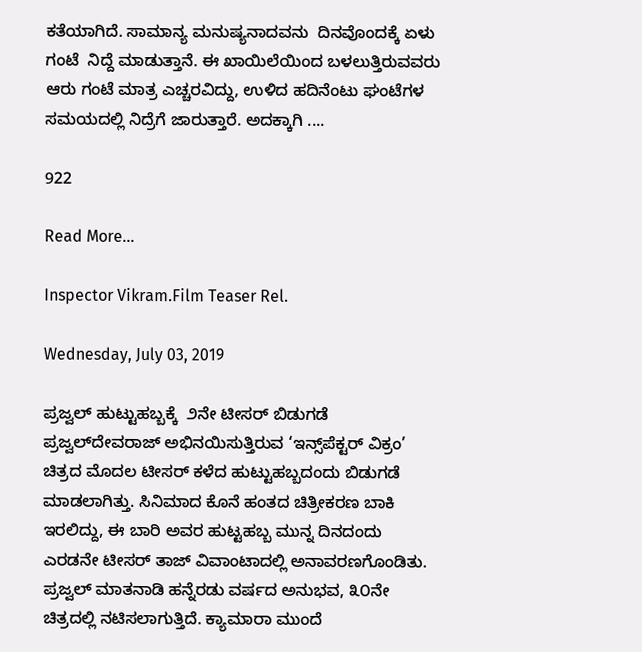ಕತೆಯಾಗಿದೆ. ಸಾಮಾನ್ಯ ಮನುಷ್ಯನಾದವನು  ದಿನವೊಂದಕ್ಕೆ ಏಳು  ಗಂಟೆ  ನಿದ್ದೆ ಮಾಡುತ್ತಾನೆ. ಈ ಖಾಯಿಲೆಯಿಂದ ಬಳಲುತ್ತಿರುವವರು  ಆರು ಗಂಟೆ ಮಾತ್ರ ಎಚ್ಚರವಿದ್ದು, ಉಳಿದ ಹದಿನೆಂಟು ಘಂಟೆಗಳ ಸಮಯದಲ್ಲಿ ನಿದ್ರೆಗೆ ಜಾರುತ್ತಾರೆ. ಅದಕ್ಕಾಗಿ ....

922

Read More...

Inspector Vikram.Film Teaser Rel.

Wednesday, July 03, 2019

ಪ್ರಜ್ವಲ್ ಹುಟ್ಟುಹಬ್ಬಕ್ಕೆ  ೨ನೇ ಟೀಸರ್ ಬಿಡುಗಡೆ         ಪ್ರಜ್ವಲ್‌ದೇವರಾಜ್ ಅಭಿನಯಿಸುತ್ತಿರುವ ‘ಇನ್ಸ್‌ಪೆಕ್ಟರ್ ವಿಕ್ರಂ’ ಚಿತ್ರದ ಮೊದಲ ಟೀಸರ್ ಕಳೆದ ಹುಟ್ಟುಹಬ್ಬದಂದು ಬಿಡುಗಡೆ ಮಾಡಲಾಗಿತ್ತು. ಸಿನಿಮಾದ ಕೊನೆ ಹಂತದ ಚಿತ್ರೀಕರಣ ಬಾಕಿ ಇರಲಿದ್ದು, ಈ ಬಾರಿ ಅವರ ಹುಟ್ಟಹಬ್ಬ ಮುನ್ನ ದಿನದಂದು  ಎರಡನೇ ಟೀಸರ್ ತಾಜ್ ವಿವಾಂಟಾದಲ್ಲಿ ಅನಾವರಣಗೊಂಡಿತು.  ಪ್ರಜ್ವಲ್ ಮಾತನಾಡಿ ಹನ್ನೆರಡು ವರ್ಷದ ಅನುಭವ, ೩೦ನೇ ಚಿತ್ರದಲ್ಲಿ ನಟಿಸಲಾಗುತ್ತಿದೆ. ಕ್ಯಾಮಾರಾ ಮುಂದೆ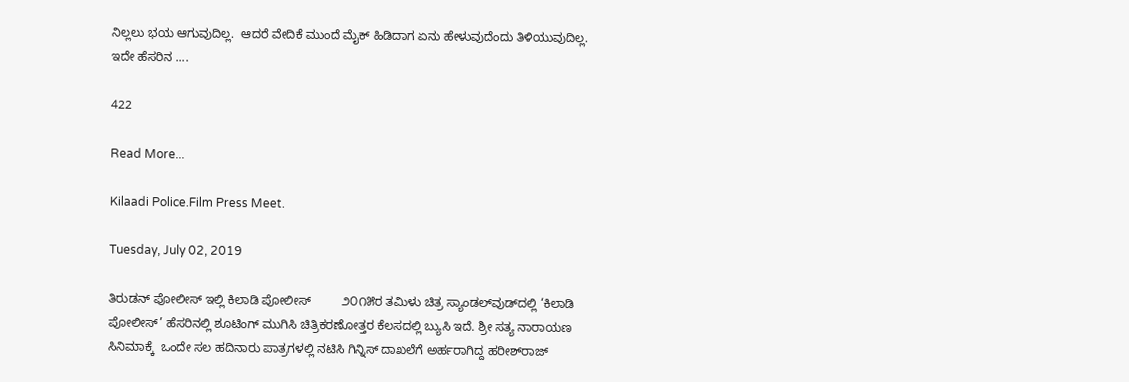ನಿಲ್ಲಲು ಭಯ ಆಗುವುದಿಲ್ಲ.  ಆದರೆ ವೇದಿಕೆ ಮುಂದೆ ಮೈಕ್ ಹಿಡಿದಾಗ ಏನು ಹೇಳುವುದೆಂದು ತಿಳಿಯುವುದಿಲ್ಲ. ಇದೇ ಹೆಸರಿನ ....

422

Read More...

Kilaadi Police.Film Press Meet.

Tuesday, July 02, 2019

ತಿರುಡನ್ ಪೋಲೀಸ್ ಇಲ್ಲಿ ಕಿಲಾಡಿ ಪೋಲೀಸ್         ೨೦೧೫ರ ತಮಿಳು ಚಿತ್ರ ಸ್ಯಾಂಡಲ್‌ವುಡ್‌ದಲ್ಲಿ ‘ಕಿಲಾಡಿ ಪೋಲೀಸ್’ ಹೆಸರಿನಲ್ಲಿ ಶೂಟಿಂಗ್ ಮುಗಿಸಿ ಚಿತ್ರಿಕರಣೋತ್ತರ ಕೆಲಸದಲ್ಲಿ ಬ್ಯುಸಿ ಇದೆ. ಶ್ರೀ ಸತ್ಯ ನಾರಾಯಣ ಸಿನಿಮಾಕ್ಕೆ  ಒಂದೇ ಸಲ ಹದಿನಾರು ಪಾತ್ರಗಳಲ್ಲಿ ನಟಿಸಿ ಗಿನ್ನಿಸ್ ದಾಖಲೆಗೆ ಅರ್ಹರಾಗಿದ್ದ ಹರೀಶ್‌ರಾಜ್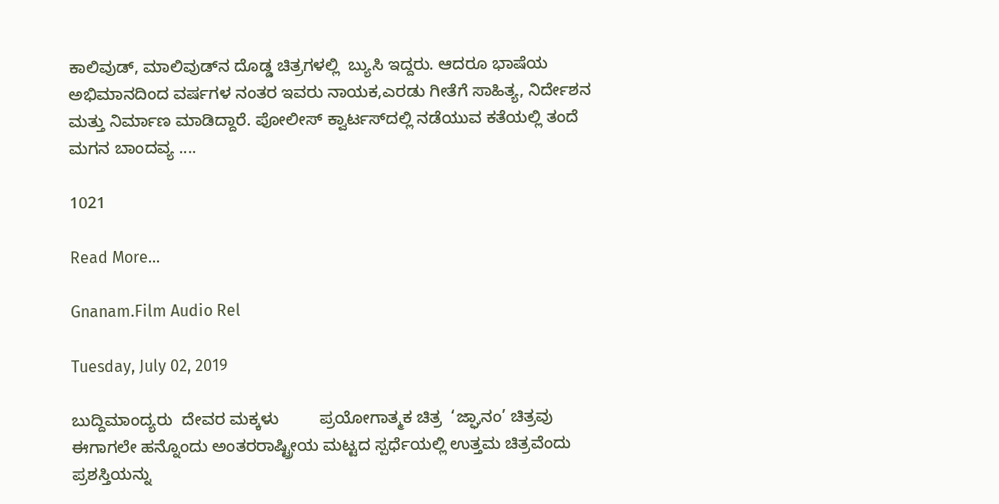ಕಾಲಿವುಡ್, ಮಾಲಿವುಡ್‌ನ ದೊಡ್ಡ ಚಿತ್ರಗಳಲ್ಲಿ  ಬ್ಯುಸಿ ಇದ್ದರು. ಆದರೂ ಭಾಷೆಯ ಅಭಿಮಾನದಿಂದ ವರ್ಷಗಳ ನಂತರ ಇವರು ನಾಯಕ,ಎರಡು ಗೀತೆಗೆ ಸಾಹಿತ್ಯ, ನಿರ್ದೇಶನ ಮತ್ತು ನಿರ್ಮಾಣ ಮಾಡಿದ್ದಾರೆ. ಪೋಲೀಸ್ ಕ್ವಾರ್ಟಸ್‌ದಲ್ಲಿ ನಡೆಯುವ ಕತೆಯಲ್ಲಿ ತಂದೆ ಮಗನ ಬಾಂದವ್ಯ ....

1021

Read More...

Gnanam.Film Audio Rel

Tuesday, July 02, 2019

ಬುದ್ದಿಮಾಂದ್ಯರು  ದೇವರ ಮಕ್ಕಳು         ಪ್ರಯೋಗಾತ್ಮಕ ಚಿತ್ರ  ‘ಜ್ಘಾನಂ’ ಚಿತ್ರವು  ಈಗಾಗಲೇ ಹನ್ನೊಂದು ಅಂತರರಾಷ್ಟ್ರೀಯ ಮಟ್ಟದ ಸ್ಪರ್ಧೆಯಲ್ಲಿ ಉತ್ತಮ ಚಿತ್ರವೆಂದು ಪ್ರಶಸ್ತಿಯನ್ನು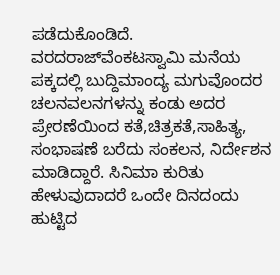ಪಡೆದುಕೊಂಡಿದೆ. ವರದರಾಜ್‌ವೆಂಕಟಸ್ವಾಮಿ ಮನೆಯ ಪಕ್ಕದಲ್ಲಿ ಬುದ್ದಿಮಾಂದ್ಯ ಮಗುವೊಂದರ ಚಲನವಲನಗಳನ್ನು ಕಂಡು ಅದರ ಪ್ರೇರಣೆಯಿಂದ ಕತೆ,ಚಿತ್ರಕತೆ,ಸಾಹಿತ್ಯ,  ಸಂಭಾಷಣೆ ಬರೆದು ಸಂಕಲನ, ನಿರ್ದೇಶನ ಮಾಡಿದ್ದಾರೆ. ಸಿನಿಮಾ ಕುರಿತು ಹೇಳುವುದಾದರೆ ಒಂದೇ ದಿನದಂದು ಹುಟ್ಟಿದ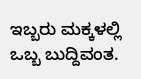ಇಬ್ಬರು ಮಕ್ಕಳಲ್ಲಿ ಒಬ್ಬ ಬುದ್ದಿವಂತ.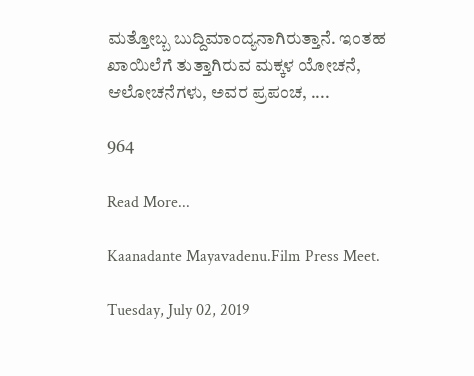ಮತ್ತೋಬ್ಬ ಬುದ್ದಿಮಾಂದ್ಯನಾಗಿರುತ್ತಾನೆ. ಇಂತಹ ಖಾಯಿಲೆಗೆ ತುತ್ತಾಗಿರುವ ಮಕ್ಕಳ ಯೋಚನೆ, ಆಲೋಚನೆಗಳು, ಅವರ ಪ್ರಪಂಚ, ....

964

Read More...

Kaanadante Mayavadenu.Film Press Meet.

Tuesday, July 02, 2019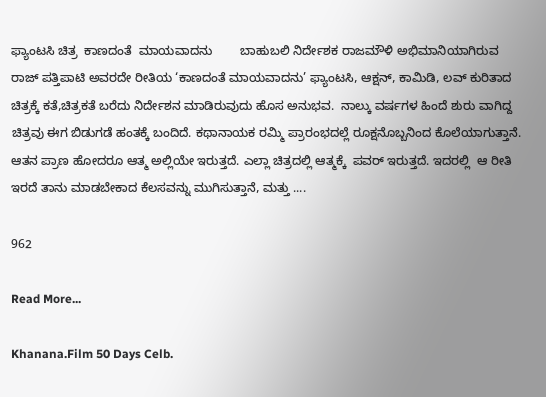ಫ್ಯಾಂಟಸಿ ಚಿತ್ರ  ಕಾಣದಂತೆ  ಮಾಯವಾದನು        ಬಾಹುಬಲಿ ನಿರ್ದೇಶಕ ರಾಜಮೌಳಿ ಅಭಿಮಾನಿಯಾಗಿರುವ ರಾಜ್ ಪತ್ತಿಪಾಟಿ ಅವರದೇ ರೀತಿಯ ‘ಕಾಣದಂತೆ ಮಾಯವಾದನು’ ಫ್ಯಾಂಟಸಿ, ಆಕ್ಷನ್, ಕಾಮಿಡಿ, ಲವ್ ಕುರಿತಾದ ಚಿತ್ರಕ್ಕೆ ಕತೆ,ಚಿತ್ರಕತೆ ಬರೆದು ನಿರ್ದೇಶನ ಮಾಡಿರುವುದು ಹೊಸ ಅನುಭವ.  ನಾಲ್ಕು ವರ್ಷಗಳ ಹಿಂದೆ ಶುರು ವಾಗಿದ್ದ ಚಿತ್ರವು ಈಗ ಬಿಡುಗಡೆ ಹಂತಕ್ಕೆ ಬಂದಿದೆ. ಕಥಾನಾಯಕ ರಮ್ಮಿ ಪ್ರಾರಂಭದಲ್ಲೆ ರೂಕ್ಷನೊಬ್ಬನಿಂದ ಕೊಲೆಯಾಗುತ್ತಾನೆ. ಆತನ ಪ್ರಾಣ ಹೋದರೂ ಆತ್ಮ ಅಲ್ಲಿಯೇ ಇರುತ್ತದೆ. ಎಲ್ಲಾ ಚಿತ್ರದಲ್ಲಿ ಆತ್ಮಕ್ಕೆ  ಪವರ್ ಇರುತ್ತದೆ. ಇದರಲ್ಲಿ  ಆ ರೀತಿ ಇರದೆ ತಾನು ಮಾಡಬೇಕಾದ ಕೆಲಸವನ್ನು ಮುಗಿಸುತ್ತಾನೆ, ಮತ್ತು ....

962

Read More...

Khanana.Film 50 Days Celb.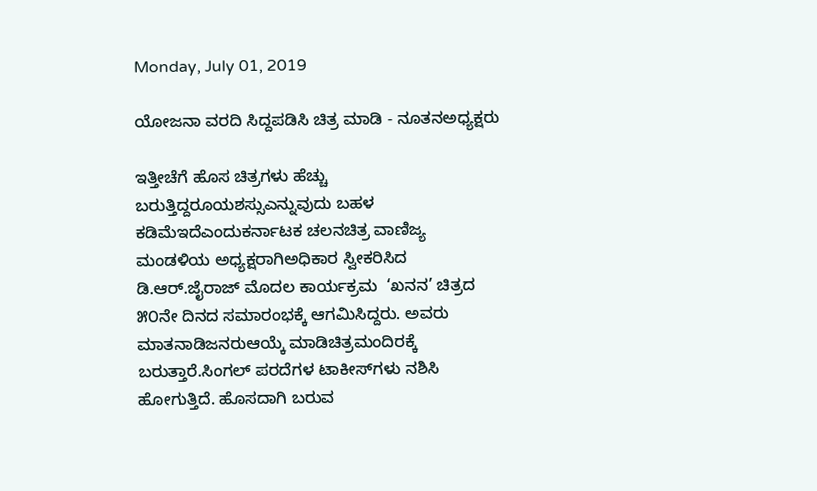Monday, July 01, 2019

ಯೋಜನಾ ವರದಿ ಸಿದ್ದಪಡಿಸಿ ಚಿತ್ರ ಮಾಡಿ - ನೂತನಅಧ್ಯಕ್ಷರು

ಇತ್ತೀಚೆಗೆ ಹೊಸ ಚಿತ್ರಗಳು ಹೆಚ್ಚು ಬರುತ್ತಿದ್ದರೂಯಶಸ್ಸುಎನ್ನುವುದು ಬಹಳ ಕಡಿಮೆಇದೆಎಂದುಕರ್ನಾಟಕ ಚಲನಚಿತ್ರ ವಾಣಿಜ್ಯ ಮಂಡಳಿಯ ಅಧ್ಯಕ್ಷರಾಗಿಅಧಿಕಾರ ಸ್ವೀಕರಿಸಿದ ಡಿ.ಆರ್.ಜೈರಾಜ್ ಮೊದಲ ಕಾರ್ಯಕ್ರಮ  ‘ಖನನ’ ಚಿತ್ರದ ೫೦ನೇ ದಿನದ ಸಮಾರಂಭಕ್ಕೆ ಆಗಮಿಸಿದ್ದರು. ಅವರು ಮಾತನಾಡಿಜನರುಆಯ್ಕೆ ಮಾಡಿಚಿತ್ರಮಂದಿರಕ್ಕೆ ಬರುತ್ತಾರೆ.ಸಿಂಗಲ್ ಪರದೆಗಳ ಟಾಕೀಸ್‌ಗಳು ನಶಿಸಿ ಹೋಗುತ್ತಿದೆ. ಹೊಸದಾಗಿ ಬರುವ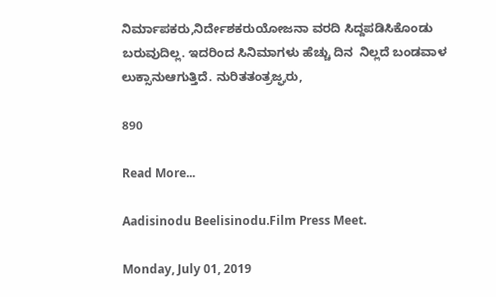ನಿರ್ಮಾಪಕರು,ನಿರ್ದೇಶಕರುಯೋಜನಾ ವರದಿ ಸಿದ್ದಪಡಿಸಿಕೊಂಡು ಬರುವುದಿಲ್ಲ. ಇದರಿಂದ ಸಿನಿಮಾಗಳು ಹೆಚ್ಚು ದಿನ  ನಿಲ್ಲದೆ ಬಂಡವಾಳ ಲುಕ್ಸಾನುಆಗುತ್ತಿದೆ. ನುರಿತತಂತ್ರಜ್ಘರು,

890

Read More...

Aadisinodu Beelisinodu.Film Press Meet.

Monday, July 01, 2019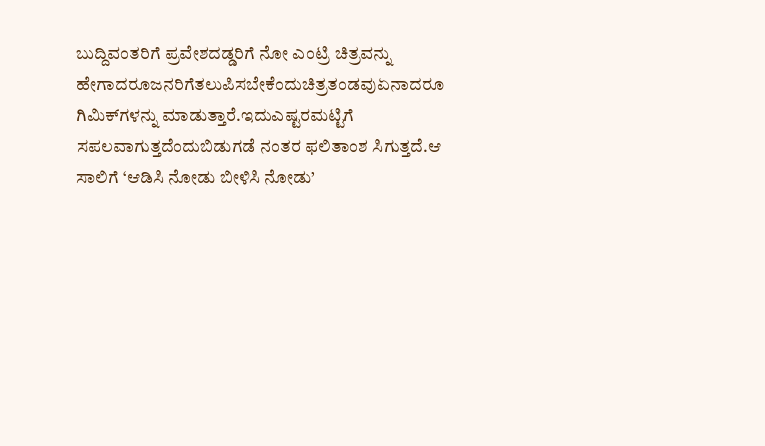ಬುದ್ದಿವಂತರಿಗೆ ಪ್ರವೇಶದಡ್ಡರಿಗೆ ನೋ ಎಂಟ್ರಿ ಚಿತ್ರವನ್ನು ಹೇಗಾದರೂಜನರಿಗೆತಲುಪಿಸಬೇಕೆಂದುಚಿತ್ರತಂಡವುಏನಾದರೂ ಗಿಮಿಕ್‌ಗಳನ್ನು ಮಾಡುತ್ತಾರೆ.ಇದುಎಷ್ಟರಮಟ್ಟಿಗೆ ಸಪಲವಾಗುತ್ತದೆಂದುಬಿಡುಗಡೆ ನಂತರ ಫಲಿತಾಂಶ ಸಿಗುತ್ತದೆ.ಆ ಸಾಲಿಗೆ ‘ಆಡಿಸಿ ನೋಡು ಬೀಳಿಸಿ ನೋಡು’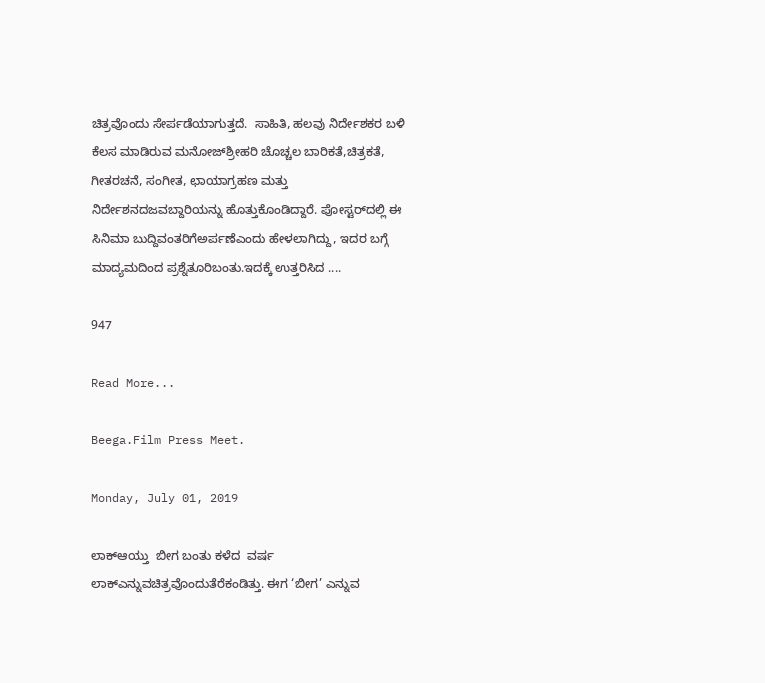ಚಿತ್ರವೊಂದು ಸೇರ್ಪಡೆಯಾಗುತ್ತದೆ.  ಸಾಹಿತಿ, ಹಲವು ನಿರ್ದೇಶಕರ ಬಳಿ ಕೆಲಸ ಮಾಡಿರುವ ಮನೋಜ್‌ಶ್ರೀಹರಿ ಚೊಚ್ಚಲ ಬಾರಿಕತೆ,ಚಿತ್ರಕತೆ, ಗೀತರಚನೆ, ಸಂಗೀತ, ಛಾಯಾಗ್ರಹಣ ಮತ್ತು ನಿರ್ದೇಶನದಜವಬ್ದಾರಿಯನ್ನು ಹೊತ್ತುಕೊಂಡಿದ್ದಾರೆ. ಪೋಸ್ಟರ್‌ದಲ್ಲಿ ಈ ಸಿನಿಮಾ ಬುದ್ದಿವಂತರಿಗೆಅರ್ಪಣೆಎಂದು ಹೇಳಲಾಗಿದ್ದು, ಇದರ ಬಗ್ಗೆ ಮಾದ್ಯಮದಿಂದ ಪ್ರಶ್ನೆತೂರಿಬಂತು.ಇದಕ್ಕೆ ಉತ್ತರಿಸಿದ ....

947

Read More...

Beega.Film Press Meet.

Monday, July 01, 2019

ಲಾಕ್‌ಆಯ್ತು  ಬೀಗ ಬಂತು ಕಳೆದ  ವರ್ಷ ಲಾಕ್‌ಎನ್ನುವಚಿತ್ರವೊಂದುತೆರೆಕಂಡಿತ್ತು. ಈಗ ‘ಬೀಗ’ ಎನ್ನುವ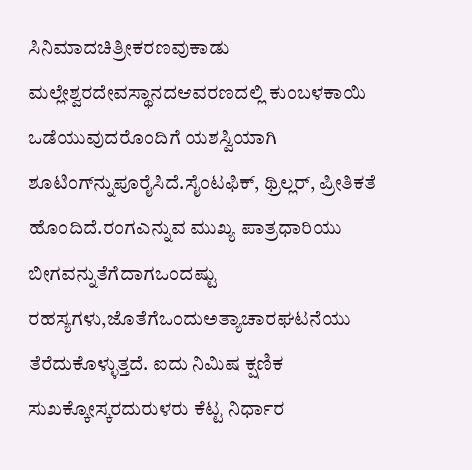ಸಿನಿಮಾದಚಿತ್ರೀಕರಣವುಕಾಡು ಮಲ್ಲೇಶ್ವರದೇವಸ್ಥಾನದಆವರಣದಲ್ಲಿ ಕುಂಬಳಕಾಯಿ ಒಡೆಯುವುದರೊಂದಿಗೆ ಯಶಸ್ವಿಯಾಗಿ ಶೂಟಿಂಗ್‌ನ್ನುಪೂರೈಸಿದೆ.ಸೈಂಟಫಿಕ್, ಥ್ರಿಲ್ಲರ್, ಪ್ರೀತಿಕತೆ ಹೊಂದಿದೆ.ರಂಗಎನ್ನುವ ಮುಖ್ಯ ಪಾತ್ರಧಾರಿಯು ಬೀಗವನ್ನುತೆಗೆದಾಗಒಂದಷ್ಟು ರಹಸ್ಯಗಳು,ಜೊತೆಗೆಒಂದುಅತ್ಯಾಚಾರಘಟನೆಯು ತೆರೆದುಕೊಳ್ಳುತ್ತದೆ. ಐದು ನಿಮಿಷ ಕ್ಷಣಿಕ ಸುಖಕ್ಕೋಸ್ಕರದುರುಳರು ಕೆಟ್ಟ ನಿರ್ಧಾರ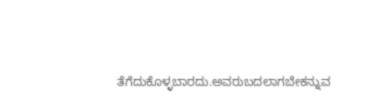ತೆಗೆದುಕೊಳ್ಳಬಾರದು.ಅವರುಬದಲಾಗಬೇಕನ್ನುವ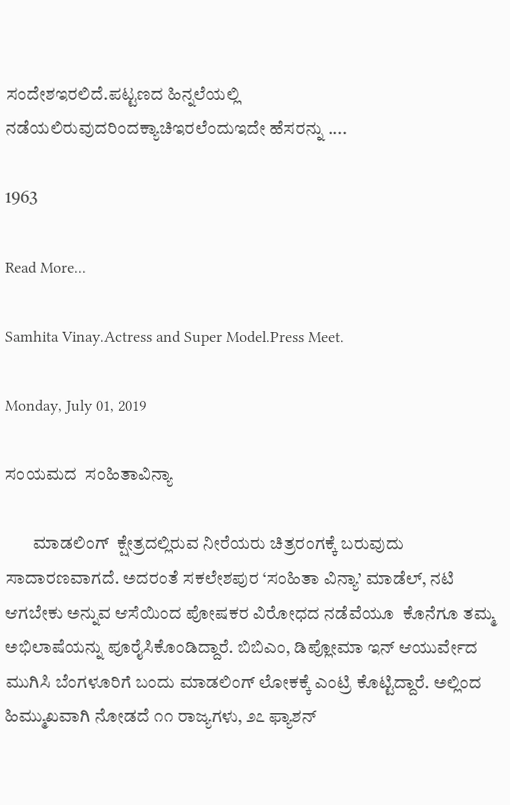ಸಂದೇಶಇರಲಿದೆ.ಪಟ್ಟಣದ ಹಿನ್ನಲೆಯಲ್ಲಿ ನಡೆಯಲಿರುವುದರಿಂದಕ್ಯಾಚಿಇರಲೆಂದುಇದೇ ಹೆಸರನ್ನು ....

1963

Read More...

Samhita Vinay.Actress and Super Model.Press Meet.

Monday, July 01, 2019

ಸಂಯಮದ  ಸಂಹಿತಾವಿನ್ಯಾ

        ಮಾಡಲಿಂಗ್  ಕ್ಷೇತ್ರದಲ್ಲಿರುವ ನೀರೆಯರು ಚಿತ್ರರಂಗಕ್ಕೆ ಬರುವುದು ಸಾದಾರಣವಾಗದೆ. ಅದರಂತೆ ಸಕಲೇಶಪುರ ‘ಸಂಹಿತಾ ವಿನ್ಯಾ’ ಮಾಡೆಲ್, ನಟಿ ಆಗಬೇಕು ಅನ್ನುವ ಆಸೆಯಿಂದ ಪೋಷಕರ ವಿರೋಧದ ನಡೆವೆಯೂ  ಕೊನೆಗೂ ತಮ್ಮ ಅಭಿಲಾಷೆಯನ್ನು ಪೂರೈಸಿಕೊಂಡಿದ್ದಾರೆ. ಬಿಬಿಎಂ, ಡಿಪ್ಲೋಮಾ ಇನ್ ಆಯುರ್ವೇದ ಮುಗಿಸಿ ಬೆಂಗಳೂರಿಗೆ ಬಂದು ಮಾಡಲಿಂಗ್ ಲೋಕಕ್ಕೆ ಎಂಟ್ರಿ ಕೊಟ್ಟಿದ್ದಾರೆ. ಅಲ್ಲಿಂದ ಹಿಮ್ಮುಖವಾಗಿ ನೋಡದೆ ೧೧ ರಾಜ್ಯಗಳು, ೨೭ ಫ್ಯಾಶನ್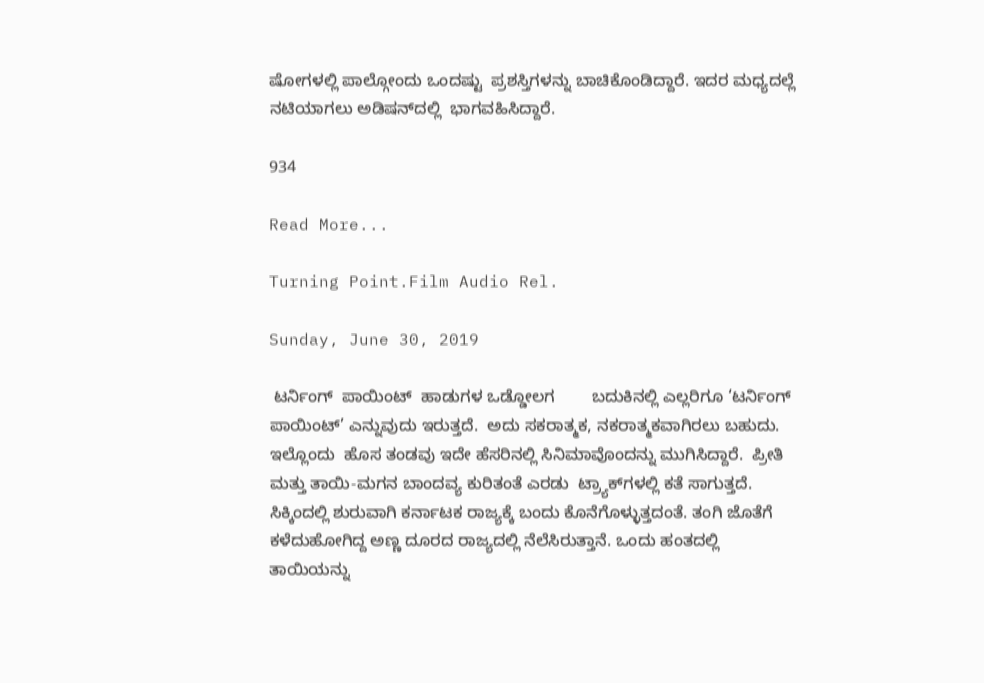ಷೋಗಳಲ್ಲಿ ಪಾಲ್ಗೋಂದು ಒಂದಷ್ಟು  ಪ್ರಶಸ್ತಿಗಳನ್ನು ಬಾಚಿಕೊಂಡಿದ್ದಾರೆ. ಇದರ ಮಧ್ಯದಲ್ಲೆ ನಟಿಯಾಗಲು ಅಡಿಷನ್‌ದಲ್ಲಿ  ಭಾಗವಹಿಸಿದ್ದಾರೆ.

934

Read More...

Turning Point.Film Audio Rel.

Sunday, June 30, 2019

 ಟರ್ನಿಂಗ್  ಪಾಯಿಂಟ್  ಹಾಡುಗಳ ಒಡ್ಡೋಲಗ        ಬದುಕಿನಲ್ಲಿ ಎಲ್ಲರಿಗೂ ‘ಟರ್ನಿಂಗ್ ಪಾಯಿಂಟ್’ ಎನ್ನುವುದು ಇರುತ್ತದೆ.  ಅದು ಸಕರಾತ್ಮಕ, ನಕರಾತ್ಮಕವಾಗಿರಲು ಬಹುದು. ಇಲ್ಲೊಂದು  ಹೊಸ ತಂಡವು ಇದೇ ಹೆಸರಿನಲ್ಲಿ ಸಿನಿಮಾವೊಂದನ್ನು ಮುಗಿಸಿದ್ದಾರೆ.  ಪ್ರೀತಿ ಮತ್ತು ತಾಯಿ-ಮಗನ ಬಾಂದವ್ಯ ಕುರಿತಂತೆ ಎರಡು  ಟ್ರ್ಯಾಕ್‌ಗಳಲ್ಲಿ ಕತೆ ಸಾಗುತ್ತದೆ.  ಸಿಕ್ಕಿಂದಲ್ಲಿ ಶುರುವಾಗಿ ಕರ್ನಾಟಕ ರಾಜ್ಯಕ್ಕೆ ಬಂದು ಕೊನೆಗೊಳ್ಳುತ್ತದಂತೆ. ತಂಗಿ ಜೊತೆಗೆ ಕಳೆದುಹೋಗಿದ್ದ ಅಣ್ಣ ದೂರದ ರಾಜ್ಯದಲ್ಲಿ ನೆಲೆಸಿರುತ್ತಾನೆ. ಒಂದು ಹಂತದಲ್ಲಿ ತಾಯಿಯನ್ನು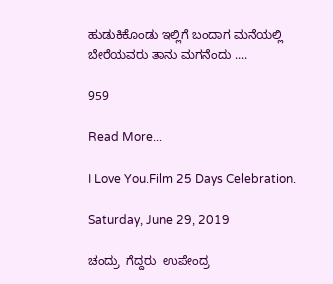ಹುಡುಕಿಕೊಂಡು ಇಲ್ಲಿಗೆ ಬಂದಾಗ ಮನೆಯಲ್ಲಿ ಬೇರೆಯವರು ತಾನು ಮಗನೆಂದು ....

959

Read More...

I Love You.Film 25 Days Celebration.

Saturday, June 29, 2019

ಚಂದ್ರು  ಗೆದ್ದರು  ಉಪೇಂದ್ರ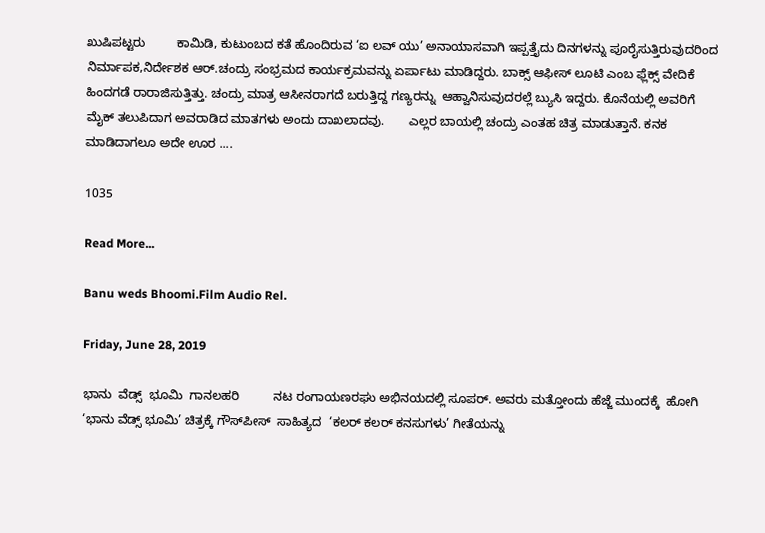ಖುಷಿಪಟ್ಟರು         ಕಾಮಿಡಿ, ಕುಟುಂಬದ ಕತೆ ಹೊಂದಿರುವ ‘ಐ ಲವ್ ಯು’ ಅನಾಯಾಸವಾಗಿ ಇಪ್ಪತ್ತೈದು ದಿನಗಳನ್ನು ಪೂರೈಸುತ್ತಿರುವುದರಿಂದ ನಿರ್ಮಾಪಕ,ನಿರ್ದೇಶಕ ಆರ್.ಚಂದ್ರು ಸಂಭ್ರಮದ ಕಾರ್ಯಕ್ರಮವನ್ನು ಏರ್ಪಾಟು ಮಾಡಿದ್ದರು. ಬಾಕ್ಸ್ ಆಫೀಸ್ ಲೂಟಿ ಎಂಬ ಫ್ಲೆಕ್ಸ್ ವೇದಿಕೆ ಹಿಂದಗಡೆ ರಾರಾಜಿಸುತ್ತಿತ್ತು. ಚಂದ್ರು ಮಾತ್ರ ಆಸೀನರಾಗದೆ ಬರುತ್ತಿದ್ದ ಗಣ್ಯರನ್ನು  ಆಹ್ವಾನಿಸುವುದರಲ್ಲೆ ಬ್ಯುಸಿ ಇದ್ದರು. ಕೊನೆಯಲ್ಲಿ ಅವರಿಗೆ ಮೈಕ್ ತಲುಪಿದಾಗ ಅವರಾಡಿದ ಮಾತಗಳು ಅಂದು ದಾಖಲಾದವು.       ಎಲ್ಲರ ಬಾಯಲ್ಲಿ ಚಂದ್ರು ಎಂತಹ ಚಿತ್ರ ಮಾಡುತ್ತಾನೆ. ಕನಕ ಮಾಡಿದಾಗಲೂ ಅದೇ ಊರ ....

1035

Read More...

Banu weds Bhoomi.Film Audio Rel.

Friday, June 28, 2019

ಭಾನು  ವೆಡ್ಸ್  ಭೂಮಿ  ಗಾನಲಹರಿ          ನಟ ರಂಗಾಯಣರಘು ಅಭಿನಯದಲ್ಲಿ ಸೂಪರ್. ಅವರು ಮತ್ತೋಂದು ಹೆಜ್ಜೆ ಮುಂದಕ್ಕೆ  ಹೋಗಿ ‘ಭಾನು ವೆಡ್ಸ್ ಭೂಮಿ’ ಚಿತ್ರಕ್ಕೆ ಗೌಸ್‌ಪೀಸ್  ಸಾಹಿತ್ಯದ  ‘ಕಲರ್ ಕಲರ್ ಕನಸುಗಳು’ ಗೀತೆಯನ್ನು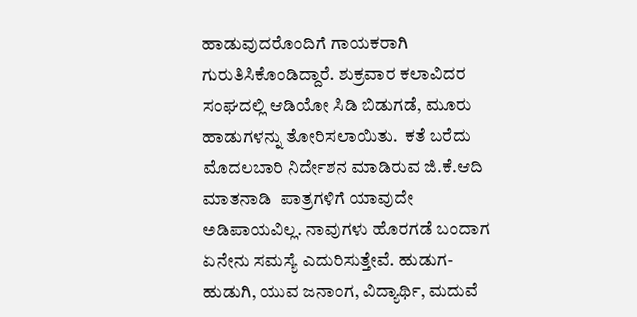ಹಾಡುವುದರೊಂದಿಗೆ ಗಾಯಕರಾಗಿ ಗುರುತಿಸಿಕೊಂಡಿದ್ದಾರೆ. ಶುಕ್ರವಾರ ಕಲಾವಿದರ ಸಂಘದಲ್ಲಿ ಆಡಿಯೋ ಸಿಡಿ ಬಿಡುಗಡೆ, ಮೂರು ಹಾಡುಗಳನ್ನು ತೋರಿಸಲಾಯಿತು.  ಕತೆ ಬರೆದು ಮೊದಲಬಾರಿ ನಿರ್ದೇಶನ ಮಾಡಿರುವ ಜಿ.ಕೆ.ಆದಿ ಮಾತನಾಡಿ  ಪಾತ್ರಗಳಿಗೆ ಯಾವುದೇ ಅಡಿಪಾಯವಿಲ್ಲ. ನಾವುಗಳು ಹೊರಗಡೆ ಬಂದಾಗ ಏನೇನು ಸಮಸ್ಯೆ ಎದುರಿಸುತ್ತೇವೆ. ಹುಡುಗ-ಹುಡುಗಿ, ಯುವ ಜನಾಂಗ, ವಿದ್ಯಾರ್ಥಿ, ಮದುವೆ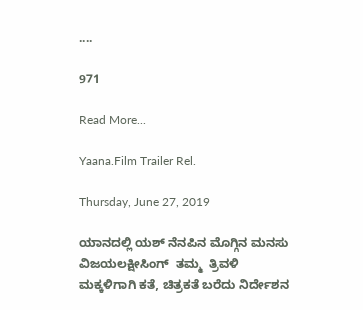....

971

Read More...

Yaana.Film Trailer Rel.

Thursday, June 27, 2019

ಯಾನದಲ್ಲಿ ಯಶ್ ನೆನಪಿನ ಮೊಗ್ಗಿನ ಮನಸು          ವಿಜಯಲಕ್ಷೀಸಿಂಗ್  ತಮ್ಮ  ತ್ರಿವಳಿ ಮಕ್ಕಳಿಗಾಗಿ ಕತೆ, ಚಿತ್ರಕತೆ ಬರೆದು ನಿರ್ದೇಶನ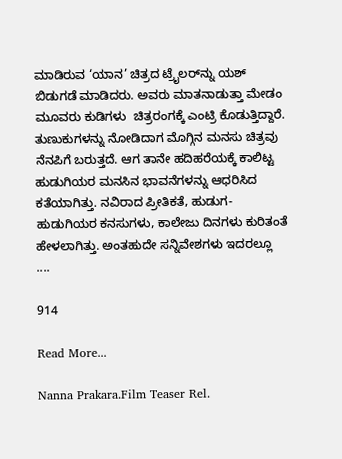ಮಾಡಿರುವ ‘ಯಾನ’ ಚಿತ್ರದ ಟ್ರೈಲರ್‌ನ್ನು ಯಶ್ ಬಿಡುಗಡೆ ಮಾಡಿದರು. ಅವರು ಮಾತನಾಡುತ್ತಾ ಮೇಡಂ ಮೂವರು ಕುಡಿಗಳು  ಚಿತ್ರರಂಗಕ್ಕೆ ಎಂಟ್ರಿ ಕೊಡುತ್ತಿದ್ದಾರೆ. ತುಣುಕುಗಳನ್ನು ನೋಡಿದಾಗ ಮೊಗ್ಗಿನ ಮನಸು ಚಿತ್ರವು ನೆನಪಿಗೆ ಬರುತ್ತದೆ. ಆಗ ತಾನೇ ಹದಿಹರೆಯಕ್ಕೆ ಕಾಲಿಟ್ಟ ಹುಡುಗಿಯರ ಮನಸಿನ ಭಾವನೆಗಳನ್ನು ಆಧರಿಸಿದ ಕತೆಯಾಗಿತ್ತು. ನವಿರಾದ ಪ್ರೀತಿಕತೆ, ಹುಡುಗ-ಹುಡುಗಿಯರ ಕನಸುಗಳು, ಕಾಲೇಜು ದಿನಗಳು ಕುರಿತಂತೆ ಹೇಳಲಾಗಿತ್ತು. ಅಂತಹುದೇ ಸನ್ನಿವೇಶಗಳು ಇದರಲ್ಲೂ  ....

914

Read More...

Nanna Prakara.Film Teaser Rel.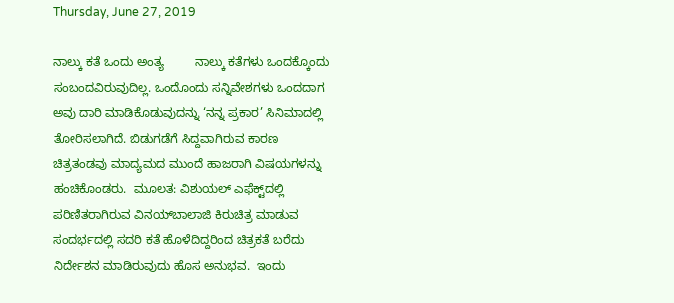Thursday, June 27, 2019

ನಾಲ್ಕು ಕತೆ ಒಂದು ಅಂತ್ಯ         ನಾಲ್ಕು ಕತೆಗಳು ಒಂದಕ್ಕೊಂದು ಸಂಬಂದವಿರುವುದಿಲ್ಲ. ಒಂದೊಂದು ಸನ್ನಿವೇಶಗಳು ಒಂದದಾಗ ಅವು ದಾರಿ ಮಾಡಿಕೊಡುವುದನ್ನು ‘ನನ್ನ ಪ್ರಕಾರ’ ಸಿನಿಮಾದಲ್ಲಿ ತೋರಿಸಲಾಗಿದೆ. ಬಿಡುಗಡೆಗೆ ಸಿದ್ದವಾಗಿರುವ ಕಾರಣ ಚಿತ್ರತಂಡವು ಮಾದ್ಯಮದ ಮುಂದೆ ಹಾಜರಾಗಿ ವಿಷಯಗಳನ್ನು ಹಂಚಿಕೊಂಡರು.  ಮೂಲತ: ವಿಶುಯಲ್ ಎಫೆಕ್ಟ್‌ದಲ್ಲಿ ಪರಿಣಿತರಾಗಿರುವ ವಿನಯ್‌ಬಾಲಾಜಿ ಕಿರುಚಿತ್ರ ಮಾಡುವ ಸಂದರ್ಭದಲ್ಲಿ ಸದರಿ ಕತೆ ಹೊಳೆದಿದ್ದರಿಂದ ಚಿತ್ರಕತೆ ಬರೆದು ನಿರ್ದೇಶನ ಮಾಡಿರುವುದು ಹೊಸ ಅನುಭವ.  ಇಂದು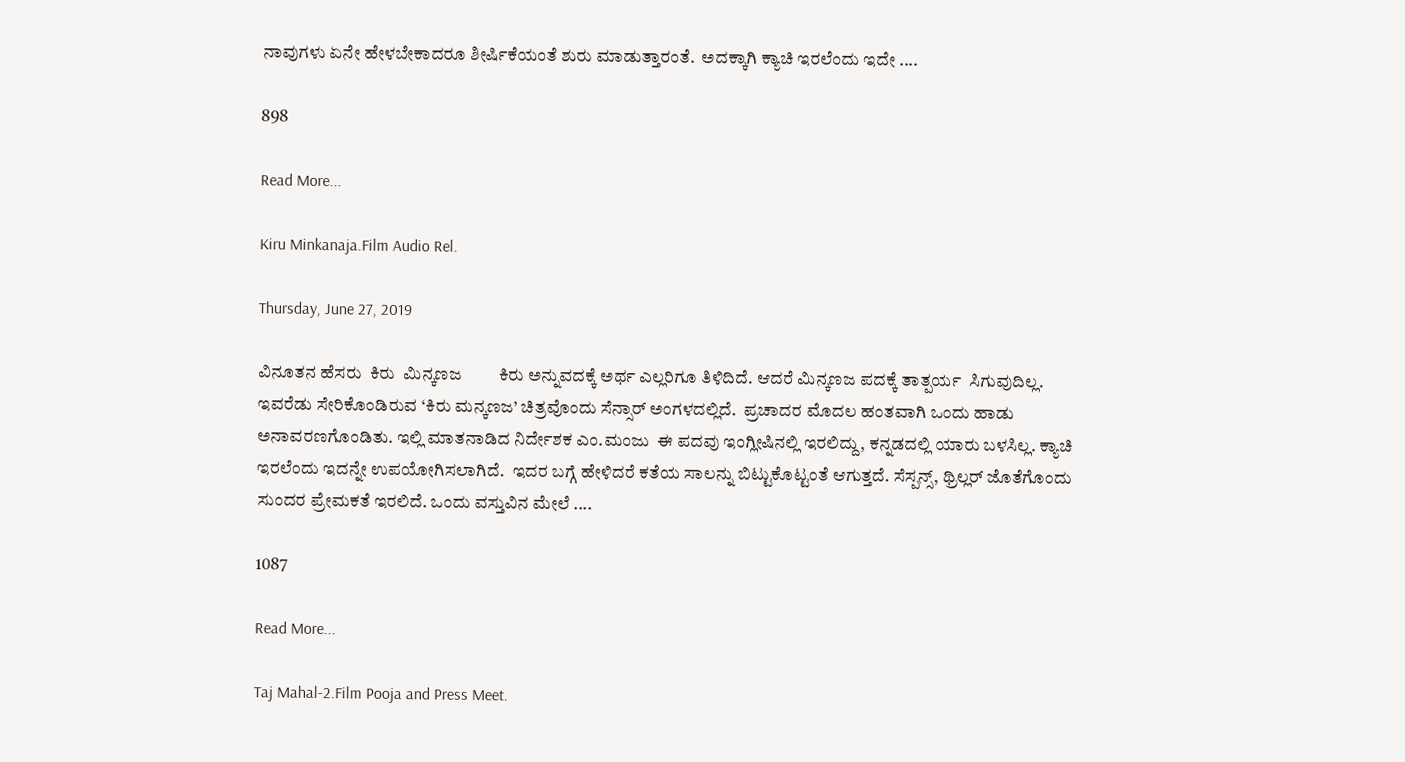ನಾವುಗಳು ಏನೇ ಹೇಳಬೇಕಾದರೂ ಶೀರ್ಷಿಕೆಯಂತೆ ಶುರು ಮಾಡುತ್ತಾರಂತೆ.  ಅದಕ್ಕಾಗಿ ಕ್ಯಾಚಿ ಇರಲೆಂದು ಇದೇ ....

898

Read More...

Kiru Minkanaja.Film Audio Rel.

Thursday, June 27, 2019

ವಿನೂತನ ಹೆಸರು  ಕಿರು  ಮಿನ್ಕಣಜ         ಕಿರು ಅನ್ನುವದಕ್ಕೆ ಅರ್ಥ ಎಲ್ಲರಿಗೂ ತಿಳಿದಿದೆ. ಆದರೆ ಮಿನ್ಕಣಜ ಪದಕ್ಕೆ ತಾತ್ಪರ್ಯ  ಸಿಗುವುದಿಲ್ಲ. ಇವರೆಡು ಸೇರಿಕೊಂಡಿರುವ ‘ಕಿರು ಮನ್ಕಣಜ’ ಚಿತ್ರವೊಂದು ಸೆನ್ಸಾರ್ ಅಂಗಳದಲ್ಲಿದೆ.  ಪ್ರಚಾದರ ಮೊದಲ ಹಂತವಾಗಿ ಒಂದು ಹಾಡು ಅನಾವರಣಗೊಂಡಿತು. ಇಲ್ಲಿ ಮಾತನಾಡಿದ ನಿರ್ದೇಶಕ ಎಂ.ಮಂಜು  ಈ ಪದವು ಇಂಗ್ಲೀಷಿನಲ್ಲಿ ಇರಲಿದ್ದು, ಕನ್ನಡದಲ್ಲಿ ಯಾರು ಬಳಸಿಲ್ಲ. ಕ್ಯಾಚಿ ಇರಲೆಂದು ಇದನ್ನೇ ಉಪಯೋಗಿಸಲಾಗಿದೆ.  ಇದರ ಬಗ್ಗೆ ಹೇಳಿದರೆ ಕತೆಯ ಸಾಲನ್ನು ಬಿಟ್ಟುಕೊಟ್ಟಂತೆ ಆಗುತ್ತದೆ. ಸೆಸ್ಪನ್ಸ್, ಥ್ರಿಲ್ಲರ್ ಜೊತೆಗೊಂದು ಸುಂದರ ಪ್ರೇಮಕತೆ ಇರಲಿದೆ. ಒಂದು ವಸ್ತುವಿನ ಮೇಲೆ ....

1087

Read More...

Taj Mahal-2.Film Pooja and Press Meet.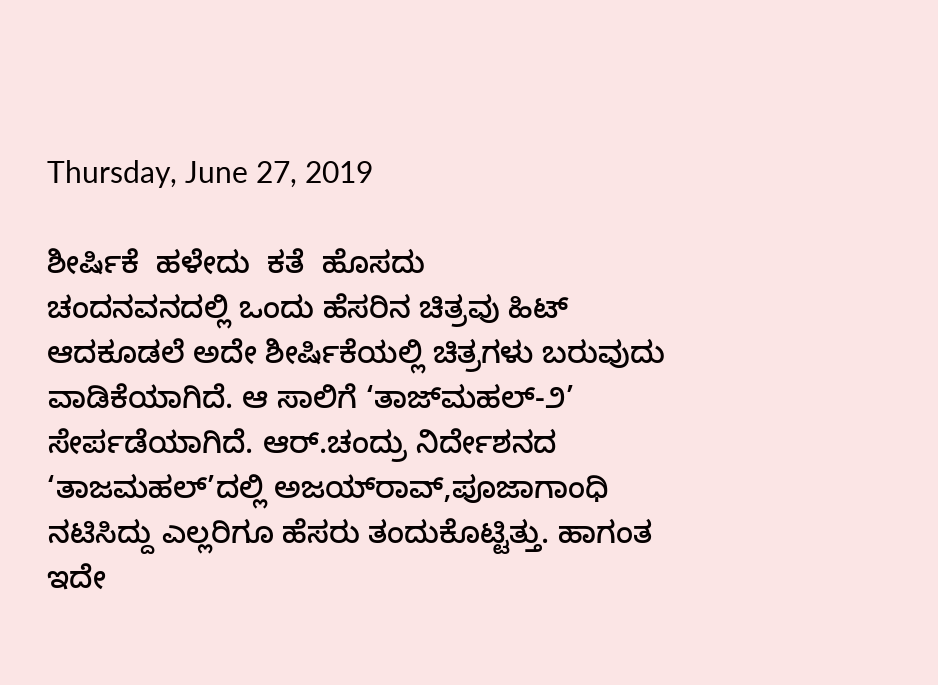Thursday, June 27, 2019

ಶೀರ್ಷಿಕೆ  ಹಳೇದು  ಕತೆ  ಹೊಸದು        ಚಂದನವನದಲ್ಲಿ ಒಂದು ಹೆಸರಿನ ಚಿತ್ರವು ಹಿಟ್ ಆದಕೂಡಲೆ ಅದೇ ಶೀರ್ಷಿಕೆಯಲ್ಲಿ ಚಿತ್ರಗಳು ಬರುವುದು ವಾಡಿಕೆಯಾಗಿದೆ. ಆ ಸಾಲಿಗೆ ‘ತಾಜ್‌ಮಹಲ್-೨’ ಸೇರ್ಪಡೆಯಾಗಿದೆ. ಆರ್.ಚಂದ್ರು ನಿರ್ದೇಶನದ ‘ತಾಜಮಹಲ್’ದಲ್ಲಿ ಅಜಯ್‌ರಾವ್,ಪೂಜಾಗಾಂಧಿ ನಟಿಸಿದ್ದು ಎಲ್ಲರಿಗೂ ಹೆಸರು ತಂದುಕೊಟ್ಟಿತ್ತು. ಹಾಗಂತ ಇದೇ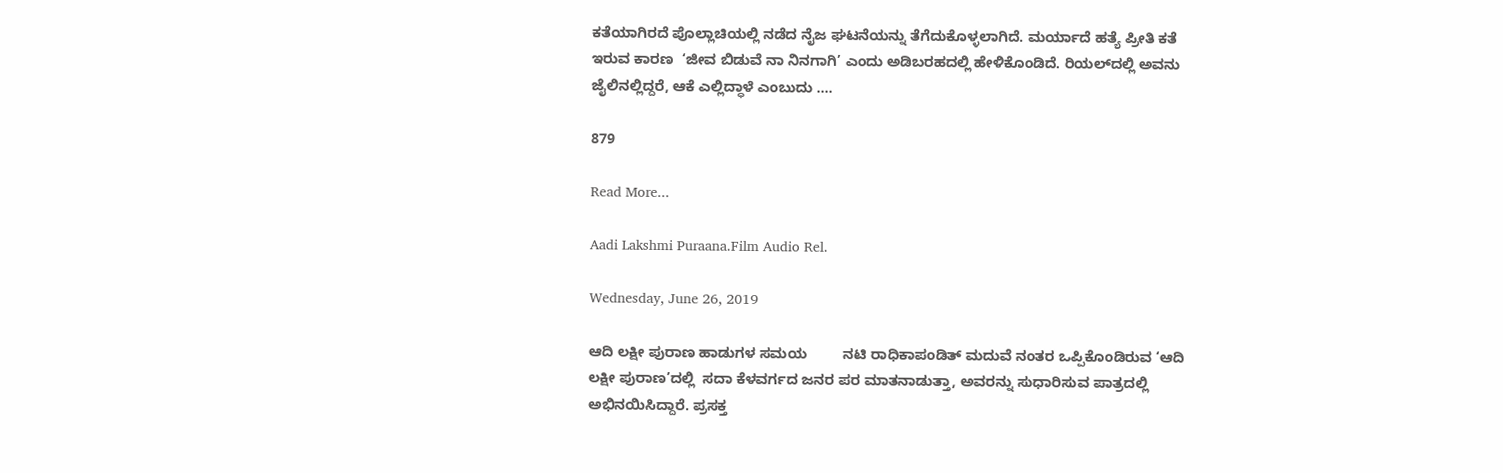ಕತೆಯಾಗಿರದೆ ಪೊಲ್ಲಾಚಿಯಲ್ಲಿ ನಡೆದ ನೈಜ ಘಟನೆಯನ್ನು ತೆಗೆದುಕೊಳ್ಳಲಾಗಿದೆ. ಮರ್ಯಾದೆ ಹತ್ಯೆ ಪ್ರೀತಿ ಕತೆ ಇರುವ ಕಾರಣ  ‘ಜೀವ ಬಿಡುವೆ ನಾ ನಿನಗಾಗಿ’ ಎಂದು ಅಡಿಬರಹದಲ್ಲಿ ಹೇಳಿಕೊಂಡಿದೆ. ರಿಯಲ್‌ದಲ್ಲಿ ಅವನು ಜೈಲಿನಲ್ಲಿದ್ದರೆ, ಆಕೆ ಎಲ್ಲಿದ್ಧಾಳೆ ಎಂಬುದು ....

879

Read More...

Aadi Lakshmi Puraana.Film Audio Rel.

Wednesday, June 26, 2019

ಆದಿ ಲಕ್ಷೀ ಪುರಾಣ ಹಾಡುಗಳ ಸಮಯ         ನಟಿ ರಾಧಿಕಾಪಂಡಿತ್ ಮದುವೆ ನಂತರ ಒಪ್ಪಿಕೊಂಡಿರುವ ‘ಆದಿ ಲಕ್ಷೀ ಪುರಾಣ’ದಲ್ಲಿ  ಸದಾ ಕೆಳವರ್ಗದ ಜನರ ಪರ ಮಾತನಾಡುತ್ತಾ, ಅವರನ್ನು ಸುಧಾರಿಸುವ ಪಾತ್ರದಲ್ಲಿ ಅಭಿನಯಿಸಿದ್ದಾರೆ. ಪ್ರಸಕ್ತ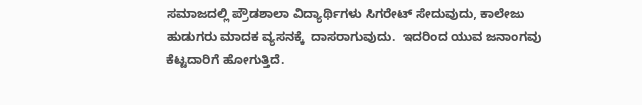ಸಮಾಜದಲ್ಲಿ ಪ್ರೌಡಶಾಲಾ ವಿದ್ಯಾರ್ಥಿಗಳು ಸಿಗರೇಟ್ ಸೇದುವುದು, ಕಾಲೇಜು ಹುಡುಗರು ಮಾದಕ ವ್ಯಸನಕ್ಕೆ  ದಾಸರಾಗುವುದು.  ಇದರಿಂದ ಯುವ ಜನಾಂಗವು ಕೆಟ್ಟದಾರಿಗೆ ಹೋಗುತ್ತಿದೆ.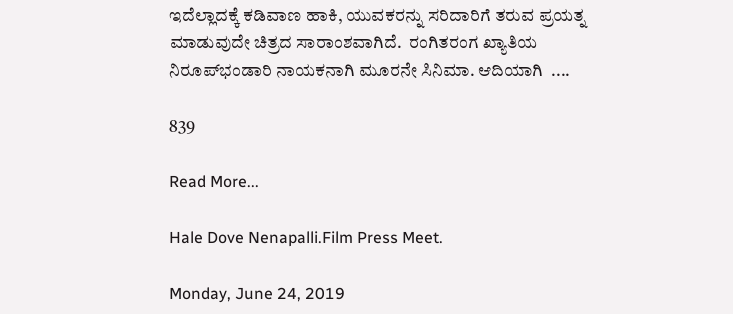ಇದೆಲ್ಲಾದಕ್ಕೆ ಕಡಿವಾಣ ಹಾಕಿ, ಯುವಕರನ್ನು ಸರಿದಾರಿಗೆ ತರುವ ಪ್ರಯತ್ನ ಮಾಡುವುದೇ ಚಿತ್ರದ ಸಾರಾಂಶವಾಗಿದೆ.  ರಂಗಿತರಂಗ ಖ್ಯಾತಿಯ ನಿರೂಪ್‌ಭಂಡಾರಿ ನಾಯಕನಾಗಿ ಮೂರನೇ ಸಿನಿಮಾ. ಆದಿಯಾಗಿ  ....

839

Read More...

Hale Dove Nenapalli.Film Press Meet.

Monday, June 24, 2019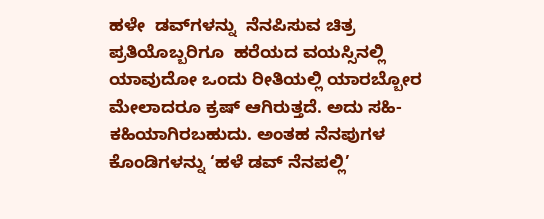ಹಳೇ  ಡವ್‌ಗಳನ್ನು  ನೆನಪಿಸುವ ಚಿತ್ರ         ಪ್ರತಿಯೊಬ್ಬರಿಗೂ  ಹರೆಯದ ವಯಸ್ಸಿನಲ್ಲಿ ಯಾವುದೋ ಒಂದು ರೀತಿಯಲ್ಲಿ ಯಾರಬ್ಬೋರ ಮೇಲಾದರೂ ಕ್ರಷ್ ಆಗಿರುತ್ತದೆ. ಅದು ಸಹಿ-ಕಹಿಯಾಗಿರಬಹುದು. ಅಂತಹ ನೆನಪುಗಳ ಕೊಂಡಿಗಳನ್ನು ‘ಹಳೆ ಡವ್ ನೆನಪಲ್ಲಿ’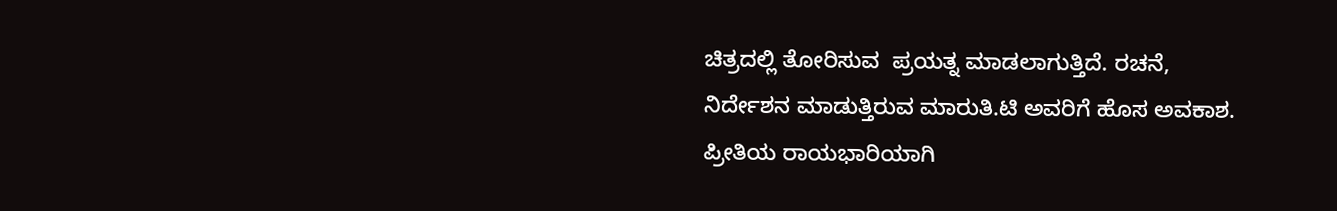ಚಿತ್ರದಲ್ಲಿ ತೋರಿಸುವ  ಪ್ರಯತ್ನ ಮಾಡಲಾಗುತ್ತಿದೆ. ರಚನೆ, ನಿರ್ದೇಶನ ಮಾಡುತ್ತಿರುವ ಮಾರುತಿ.ಟಿ ಅವರಿಗೆ ಹೊಸ ಅವಕಾಶ. ಪ್ರೀತಿಯ ರಾಯಭಾರಿಯಾಗಿ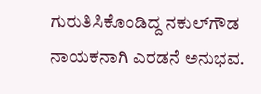ಗುರುತಿಸಿಕೊಂಡಿದ್ದ ನಕುಲ್‌ಗೌಡ ನಾಯಕನಾಗಿ ಎರಡನೆ ಅನುಭವ.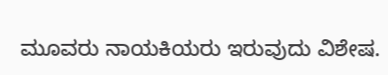ಮೂವರು ನಾಯಕಿಯರು ಇರುವುದು ವಿಶೇಷ.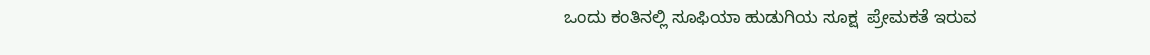ಒಂದು ಕಂತಿನಲ್ಲಿ ಸೂಫಿಯಾ ಹುಡುಗಿಯ ಸೂಕ್ಷ  ಪ್ರೇಮಕತೆ ಇರುವ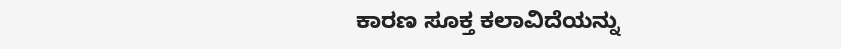ಕಾರಣ ಸೂಕ್ತ ಕಲಾವಿದೆಯನ್ನು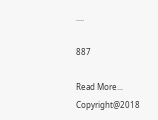....

887

Read More...
Copyright@2018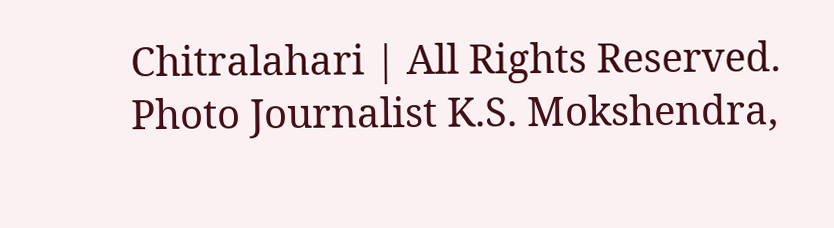Chitralahari | All Rights Reserved. Photo Journalist K.S. Mokshendra,